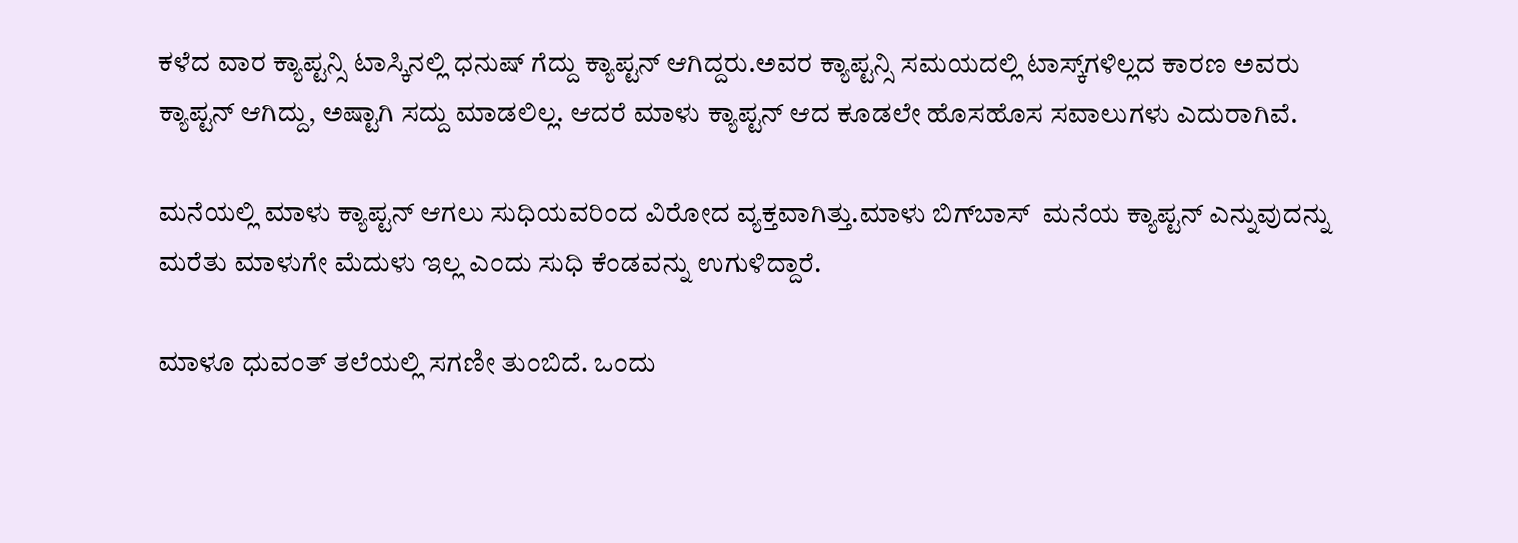ಕಳೆದ ವಾರ ಕ್ಯಾಪ್ಟನ್ಸಿ ಟಾಸ್ಕಿನಲ್ಲಿ ಧನುಷ್‌ ಗೆದ್ದು ಕ್ಯಾಪ್ಟನ್‌ ಆಗಿದ್ದರು.ಅವರ ಕ್ಯಾಪ್ಟನ್ಸಿ ಸಮಯದಲ್ಲಿ ಟಾಸ್ಕ್‌ಗಳಿಲ್ಲದ ಕಾರಣ ಅವರು ಕ್ಯಾಪ್ಟನ್‌ ಆಗಿದ್ದು, ಅಷ್ಟಾಗಿ ಸದ್ದು ಮಾಡಲಿಲ್ಲ. ಆದರೆ ಮಾಳು ಕ್ಯಾಪ್ಟನ್‌ ಆದ ಕೂಡಲೇ ಹೊಸಹೊಸ ಸವಾಲುಗಳು ಎದುರಾಗಿವೆ.

ಮನೆಯಲ್ಲಿ ಮಾಳು ಕ್ಯಾಪ್ಟನ್‌ ಆಗಲು ಸುಧಿಯವರಿಂದ ವಿರೋದ ವ್ಯಕ್ತವಾಗಿತ್ತು.ಮಾಳು ಬಿಗ್‌ಬಾಸ್‌  ಮನೆಯ ಕ್ಯಾಪ್ಟನ್‌ ಎನ್ನುವುದನ್ನು ಮರೆತು ಮಾಳುಗೇ ಮೆದುಳು ಇಲ್ಲ ಎಂದು ಸುಧಿ ಕೆಂಡವನ್ನು ಉಗುಳಿದ್ದಾರೆ.

ಮಾಳೂ ಧುವಂತ್‌ ತಲೆಯಲ್ಲಿ ಸಗಣೀ ತುಂಬಿದೆ. ಒಂದು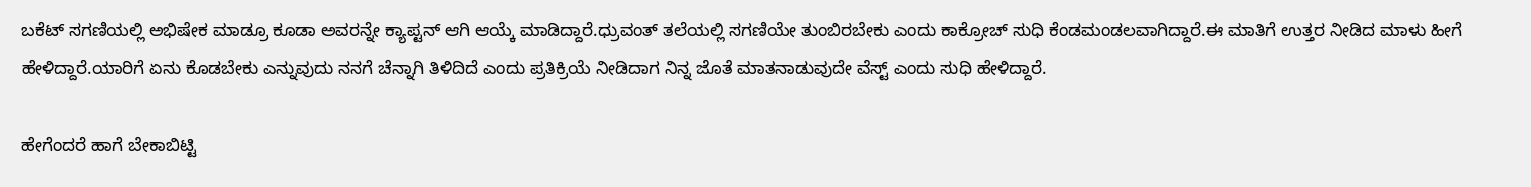ಬಕೆಟ್‌ ಸಗಣಿಯಲ್ಲಿ ಅಭಿಷೇಕ ಮಾಡ್ರೂ ಕೂಡಾ ಅವರನ್ನೇ ಕ್ಯಾಪ್ಟನ್‌ ಆಗಿ ಆಯ್ಕೆ ಮಾಡಿದ್ದಾರೆ.ಧ್ರುವಂತ್‌ ತಲೆಯಲ್ಲಿ ಸಗಣಿಯೇ ತುಂಬಿರಬೇಕು ಎಂದು ಕಾಕ್ರೋಚ್‌ ಸುಧಿ ಕೆಂಡಮಂಡಲವಾಗಿದ್ದಾರೆ.ಈ ಮಾತಿಗೆ ಉತ್ತರ ನೀಡಿದ ಮಾಳು ಹೀಗೆ ಹೇಳಿದ್ದಾರೆ.ಯಾರಿಗೆ ಏನು ಕೊಡಬೇಕು ಎನ್ನುವುದು ನನಗೆ ಚೆನ್ನಾಗಿ ತಿಳಿದಿದೆ ಎಂದು ಪ್ರತಿಕ್ರಿಯೆ ನೀಡಿದಾಗ ನಿನ್ನ ಜೊತೆ ಮಾತನಾಡುವುದೇ ವೆಸ್ಟ್‌ ಎಂದು ಸುಧಿ ಹೇಳಿದ್ದಾರೆ.

ಹೇಗೆಂದರೆ ಹಾಗೆ ಬೇಕಾಬಿಟ್ಟಿ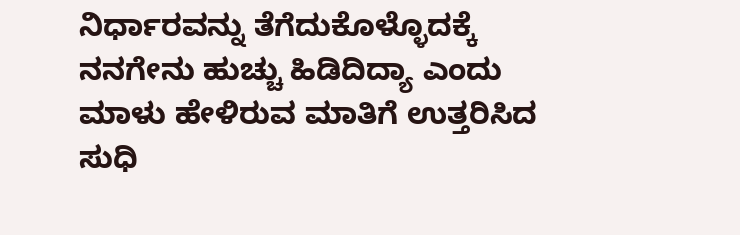ನಿರ್ಧಾರವನ್ನು ತೆಗೆದುಕೊಳ್ಳೊದಕ್ಕೆ ನನಗೇನು ಹುಚ್ಚು ಹಿಡಿದಿದ್ಯಾ ಎಂದು ಮಾಳು ಹೇಳಿರುವ ಮಾತಿಗೆ ಉತ್ತರಿಸಿದ ಸುಧಿ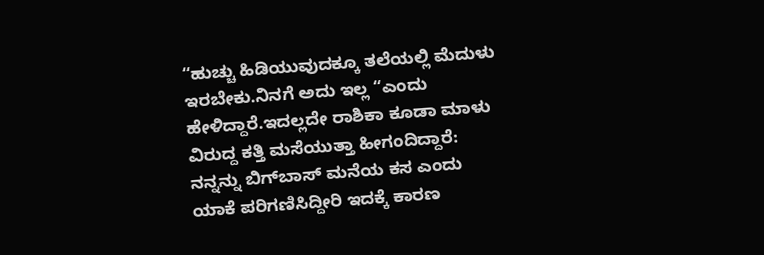ʻʻಹುಚ್ಚು ಹಿಡಿಯುವುದಕ್ಕೂ ತಲೆಯಲ್ಲಿ ಮೆದುಳು ಇರಬೇಕು.ನಿನಗೆ ಅದು ಇಲ್ಲ “ಎಂದು ಹೇಳಿದ್ದಾರೆ.ಇದಲ್ಲದೇ ರಾಶಿಕಾ ಕೂಡಾ ಮಾಳು ವಿರುದ್ದ ಕತ್ತಿ ಮಸೆಯುತ್ತಾ ಹೀಗಂದಿದ್ದಾರೆ: ನನ್ನನ್ನು ಬಿಗ್‌ಬಾಸ್‌ ಮನೆಯ ಕಸ ಎಂದು ಯಾಕೆ ಪರಿಗಣಿಸಿದ್ದೀರಿ ಇದಕ್ಕೆ ಕಾರಣ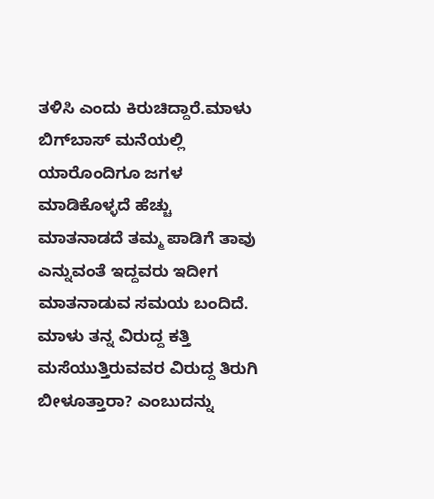ತಳಿಸಿ ಎಂದು ಕಿರುಚಿದ್ದಾರೆ.ಮಾಳು ಬಿಗ್‌ಬಾಸ್‌ ಮನೆಯಲ್ಲಿ ಯಾರೊಂದಿಗೂ ಜಗಳ ಮಾಡಿಕೊಳ್ಳದೆ ಹೆಚ್ಚು ಮಾತನಾಡದೆ ತಮ್ಮ ಪಾಡಿಗೆ ತಾವು ಎನ್ನುವಂತೆ ಇದ್ದವರು ಇದೀಗ ಮಾತನಾಡುವ ಸಮಯ ಬಂದಿದೆ. ಮಾಳು ತನ್ನ ವಿರುದ್ದ ಕತ್ತಿ ಮಸೆಯುತ್ತಿರುವವರ ವಿರುದ್ದ ತಿರುಗಿ ಬೀಳೂತ್ತಾರಾ? ಎಂಬುದನ್ನು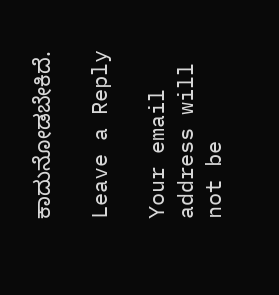ಕಾದುನೋಡಬೇಕಿದೆ.

Leave a Reply

Your email address will not be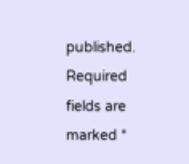published. Required fields are marked *